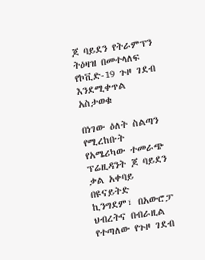ጆ ባይደን የትራምፕን ትዕዛዝ በመተላለፍ የኮቪድ-19 ጉዞ ገደብ እንደሚቀጥል አስታወቁ

በነገው ዕለት ስልጣን የሚረከቡት የአሜሪካው ተመራጭ ፕሬዚዳንት ጆ ባይደን ቃል አቀባይ በዩናይትድ ኪንግደም፣ በአውሮፓ ህብረትና በብራዚል የተጣለው የጉዞ ገደብ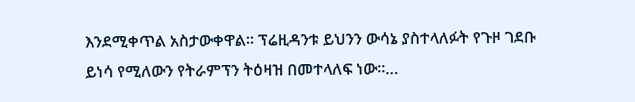እንደሚቀጥል አስታውቀዋል። ፕሬዚዳንቱ ይህንን ውሳኔ ያስተላለፉት የጉዞ ገደቡ ይነሳ የሚለውን የትራምፕን ትዕዛዝ በመተላለፍ ነው።…